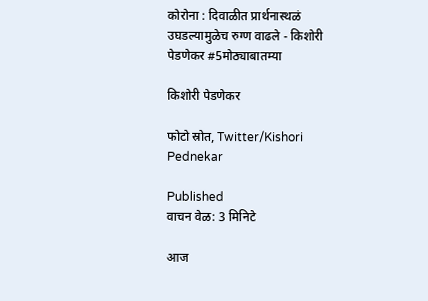कोरोना : दिवाळीत प्रार्थनास्थळं उघडल्यामुळेच रुग्ण वाढले - किशोरी पेडणेकर #5मोठ्याबातम्या

किशोरी पेडणेकर

फोटो स्रोत, Twitter/Kishori Pednekar

Published
वाचन वेळ: 3 मिनिटे

आज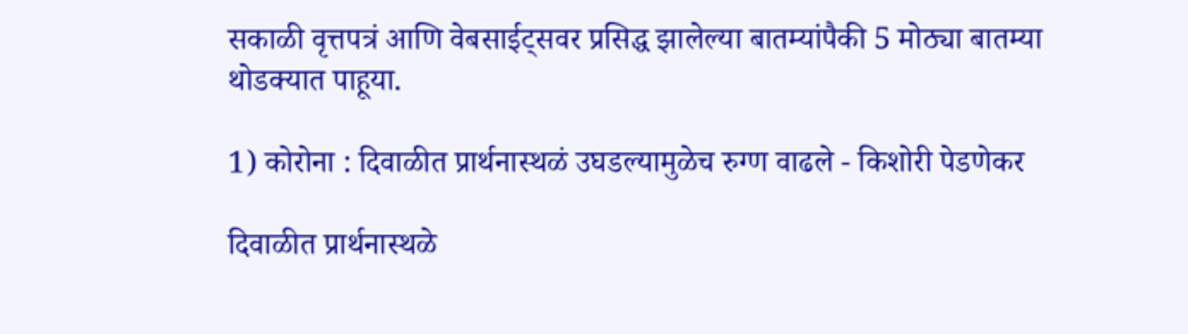सकाळी वृत्तपत्रं आणि वेबसाईट्सवर प्रसिद्ध झालेल्या बातम्यांपैकी 5 मोठ्या बातम्या थोडक्यात पाहूया.

1) कोरोना : दिवाळीत प्रार्थनास्थळं उघडल्यामुळेच रुग्ण वाढले - किशोरी पेडणेकर

दिवाळीत प्रार्थनास्थळे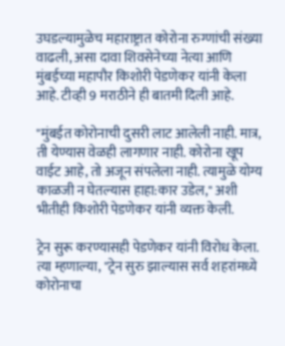उघडल्यामुळेच महाराष्ट्रात कोरोना रुग्णांची संख्या वाढली, असा दावा शिवसेनेच्या नेत्या आणि मुंबईच्या महापौर किशोरी पेडणेकर यांनी केला आहे. टीव्ही 9 मराठीने ही बातमी दिली आहे.

"मुंबईत कोरोनाची दुसरी लाट आलेली नाही. मात्र, ती येण्यास वेळही लागणार नाही. कोरोना खूप वाईट आहे, तो अजून संपलेला नाही. त्यामुळे योग्य काळजी न घेतल्यास हाहा:कार उडेल," अशी भीतीही किशोरी पेडणेकर यांनी व्यक्त केली.

ट्रेन सुरू करण्यासही पेडणेकर यांनी विरोध केला. त्या म्हणाल्या, "ट्रेन सुरु झाल्यास सर्व शहरांमध्ये कोरोनाचा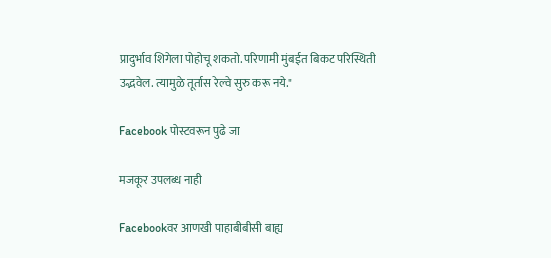प्रादुर्भाव शिगेला पोहोचू शकतो. परिणामी मुंबईत बिकट परिस्थिती उद्भवेल. त्यामुळे तूर्तास रेल्वे सुरु करू नये."

Facebook पोस्टवरून पुढे जा

मजकूर उपलब्ध नाही

Facebookवर आणखी पाहाबीबीसी बाह्य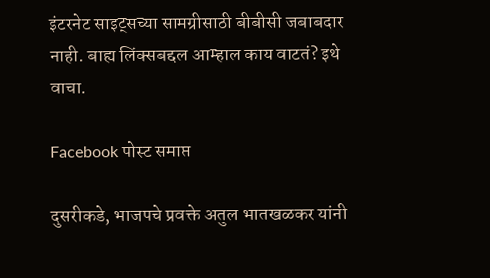इंटरनेट साइट्सच्या सामग्रीसाठी बीबीसी जबाबदार नाही. बाह्य लिंक्सबद्दल आम्हाल काय वाटतं? इथे वाचा.

Facebook पोस्ट समाप्त

दुसरीकडे, भाजपचे प्रवक्ते अतुल भातखळकर यांनी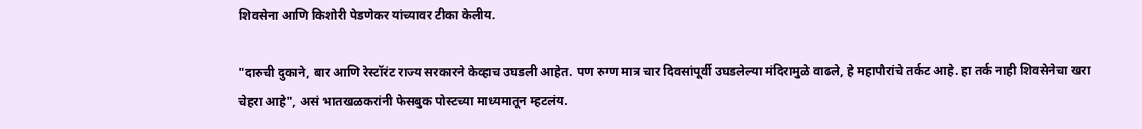शिवसेना आणि किशोरी पेडणेकर यांच्यावर टीका केलीय.

"दारुची दुकाने, बार आणि रेस्टॉरंट राज्य सरकारने केव्हाच उघडली आहेत. पण रुग्ण मात्र चार दिवसांपूर्वी उघडलेल्या मंदिरामुळे वाढले, हे महापौरांचे तर्कट आहे. हा तर्क नाही शिवसेनेचा खरा चेहरा आहे", असं भातखळकरांनी फेसबुक पोस्टच्या माध्यमातून म्हटलंय.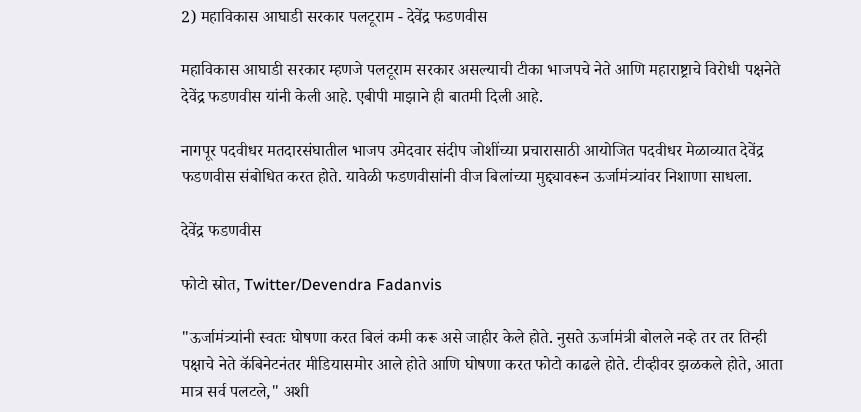2) महाविकास आघाडी सरकार पलटूराम - देवेंद्र फडणवीस

महाविकास आघाडी सरकार म्हणजे पलटूराम सरकार असल्याची टीका भाजपचे नेते आणि महाराष्ट्राचे विरोधी पक्षनेते देवेंद्र फडणवीस यांनी केली आहे. एबीपी माझाने ही बातमी दिली आहे.

नागपूर पदवीधर मतदारसंघातील भाजप उमेदवार संदीप जोशींच्या प्रचारासाठी आयोजित पदवीधर मेळाव्यात देवेंद्र फडणवीस संबोधित करत होते. यावेळी फडणवीसांनी वीज बिलांच्या मुद्द्यावरून ऊर्जामंत्र्यांवर निशाणा साधला.

देवेंद्र फडणवीस

फोटो स्रोत, Twitter/Devendra Fadanvis

"ऊर्जामंत्र्यांनी स्वतः घोषणा करत बिलं कमी करू असे जाहीर केले होते. नुसते ऊर्जामंत्री बोलले नव्हे तर तर तिन्ही पक्षाचे नेते कॅबिनेटनंतर मीडियासमोर आले होते आणि घोषणा करत फोटो काढले होते. टीव्हीवर झळकले होते, आता मात्र सर्व पलटले," अशी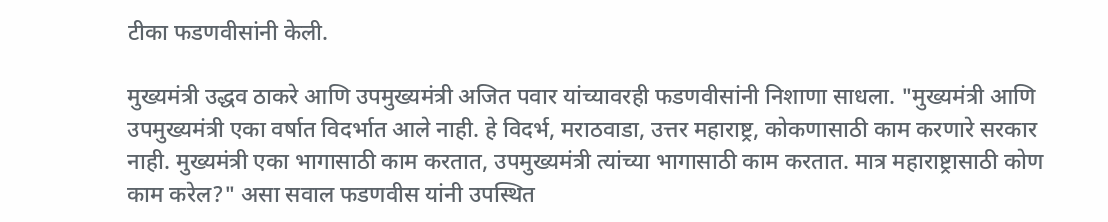टीका फडणवीसांनी केली.

मुख्यमंत्री उद्धव ठाकरे आणि उपमुख्यमंत्री अजित पवार यांच्यावरही फडणवीसांनी निशाणा साधला. "मुख्यमंत्री आणि उपमुख्यमंत्री एका वर्षात विदर्भात आले नाही. हे विदर्भ, मराठवाडा, उत्तर महाराष्ट्र, कोकणासाठी काम करणारे सरकार नाही. मुख्यमंत्री एका भागासाठी काम करतात, उपमुख्यमंत्री त्यांच्या भागासाठी काम करतात. मात्र महाराष्ट्रासाठी कोण काम करेल?" असा सवाल फडणवीस यांनी उपस्थित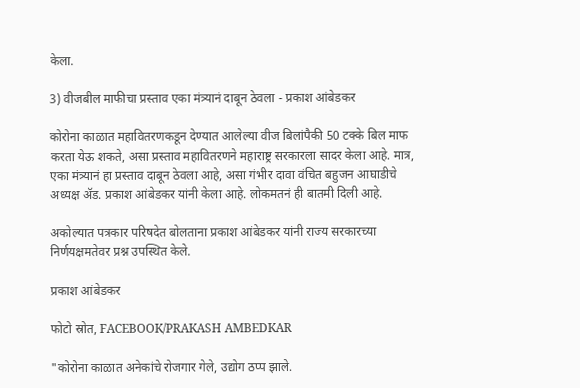केला.

3) वीजबील माफीचा प्रस्ताव एका मंत्र्यानं दाबून ठेवला - प्रकाश आंबेडकर

कोरोना काळात महावितरणकडून देण्यात आलेल्या वीज बिलांपैकी 50 टक्के बिल माफ करता येऊ शकते, असा प्रस्ताव महावितरणने महाराष्ट्र सरकारला सादर केला आहे. मात्र, एका मंत्र्यानं हा प्रस्ताव दाबून ठेवला आहे, असा गंभीर दावा वंचित बहुजन आघाडीचे अध्यक्ष ॲड. प्रकाश आंबेडकर यांनी केला आहे. लोकमतनं ही बातमी दिली आहे.

अकोल्यात पत्रकार परिषदेत बोलताना प्रकाश आंबेडकर यांनी राज्य सरकारच्या निर्णयक्षमतेवर प्रश्न उपस्थित केले.

प्रकाश आंबेडकर

फोटो स्रोत, FACEBOOK/PRAKASH AMBEDKAR

"कोरोना काळात अनेकांचे रोजगार गेले, उद्योग ठप्प झाले.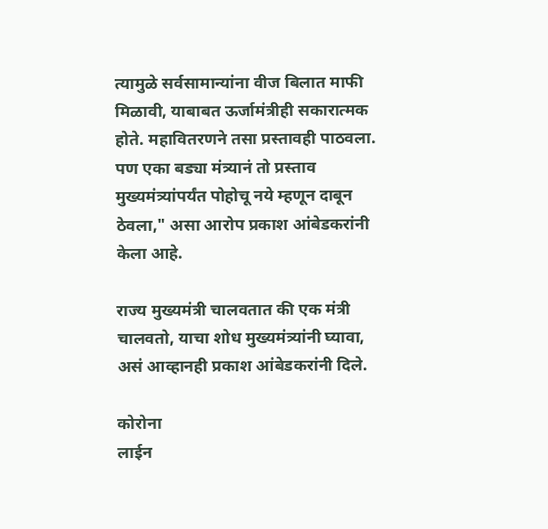त्यामुळे सर्वसामान्यांना वीज बिलात माफी मिळावी, याबाबत ऊर्जामंत्रीही सकारात्मक होते. महावितरणने तसा प्रस्तावही पाठवला. पण एका बड्या मंत्र्यानं तो प्रस्ताव मुख्यमंत्र्यांपर्यंत पोहोचू नये म्हणून दाबून ठेवला," असा आरोप प्रकाश आंबेडकरांनी केला आहे.

राज्य मुख्यमंत्री चालवतात की एक मंत्री चालवतो, याचा शोध मुख्यमंत्र्यांनी घ्यावा, असं आव्हानही प्रकाश आंबेडकरांनी दिले.

कोरोना
लाईन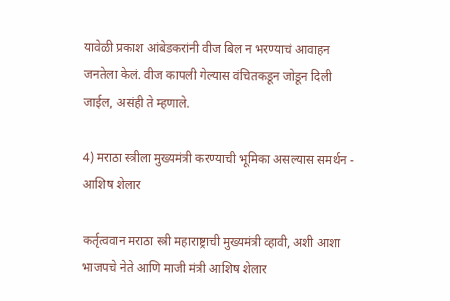यावेळी प्रकाश आंबेडकरांनी वीज बिल न भरण्याचं आवाहन जनतेला केलं. वीज कापली गेल्यास वंचितकडून जोडून दिली जाईल, असंही ते म्हणाले.

4) मराठा स्त्रीला मुख्यमंत्री करण्याची भूमिका असल्यास समर्थन - आशिष शेलार

कर्तृत्ववान मराठा स्त्री महाराष्ट्राची मुख्यमंत्री व्हावी, अशी आशा भाजपचे नेते आणि माजी मंत्री आशिष शेलार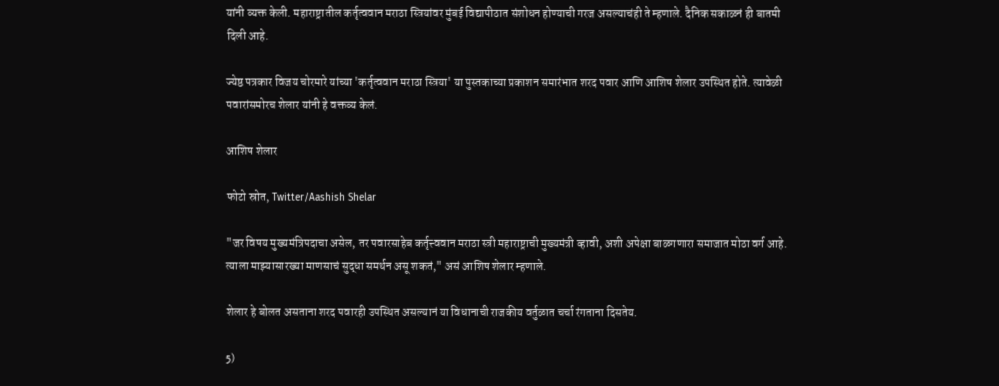यांनी व्यक्त केली. महाराष्ट्रातील कर्तृत्ववान मराठा स्त्रियांवर मुंबई विद्यापीठात संशोधन होण्याची गरज असल्याचंही ते म्हणाले. दैनिक सकाळनं ही बातमी दिली आहे.

ज्येष्ठ पत्रकार विजय चोरमारे यांच्या 'कर्तृत्ववान मराठा स्त्रिया' या पुस्तकाच्या प्रकाशन समारंभात शरद पवार आणि आशिष शेलार उपस्थित होते. त्यावेळी पवारांसमोरच शेलार यांनी हे वक्तव्य केलं.

आशिष शेलार

फोटो स्रोत, Twitter/Aashish Shelar

"जर विषय मुख्यमंत्रिपदाचा असेल, तर पवारसाहेब कर्तृत्त्ववान मराठा स्त्री महाराष्ट्राची मुख्यमंत्री व्हावी, अशी अपेक्षा बाळगणारा समाजात मोठा वर्ग आहे. त्याला माझ्यासारख्या माणसाचं सुद्धा समर्थन असू शकतं," असं आशिष शेलार म्हणाले.

शेलार हे बोलत असताना शरद पवारही उपस्थित असल्यानं या विधानाची राजकीय वर्तुळात चर्चा रंगताना दिसतेय.

5)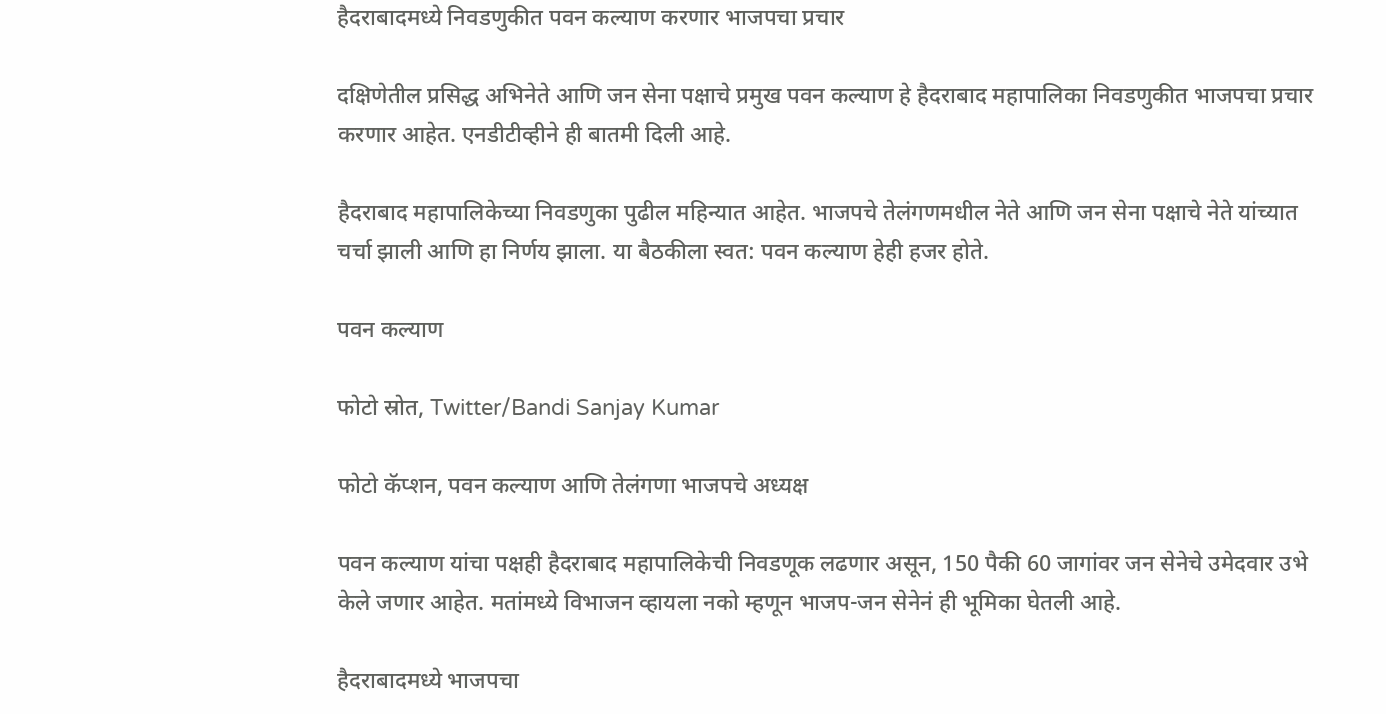हैदराबादमध्ये निवडणुकीत पवन कल्याण करणार भाजपचा प्रचार

दक्षिणेतील प्रसिद्ध अभिनेते आणि जन सेना पक्षाचे प्रमुख पवन कल्याण हे हैदराबाद महापालिका निवडणुकीत भाजपचा प्रचार करणार आहेत. एनडीटीव्हीने ही बातमी दिली आहे.

हैदराबाद महापालिकेच्या निवडणुका पुढील महिन्यात आहेत. भाजपचे तेलंगणमधील नेते आणि जन सेना पक्षाचे नेते यांच्यात चर्चा झाली आणि हा निर्णय झाला. या बैठकीला स्वत: पवन कल्याण हेही हजर होते.

पवन कल्याण

फोटो स्रोत, Twitter/Bandi Sanjay Kumar

फोटो कॅप्शन, पवन कल्याण आणि तेलंगणा भाजपचे अध्यक्ष

पवन कल्याण यांचा पक्षही हैदराबाद महापालिकेची निवडणूक लढणार असून, 150 पैकी 60 जागांवर जन सेनेचे उमेदवार उभे केले जणार आहेत. मतांमध्ये विभाजन व्हायला नको म्हणून भाजप-जन सेनेनं ही भूमिका घेतली आहे.

हैदराबादमध्ये भाजपचा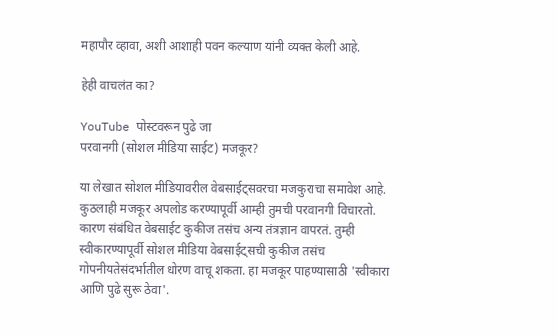महापौर व्हावा, अशी आशाही पवन कल्याण यांनी व्यक्त केली आहे.

हेही वाचलंत का?

YouTube पोस्टवरून पुढे जा
परवानगी (सोशल मीडिया साईट) मजकूर?

या लेखात सोशल मीडियावरील वेबसाईट्सवरचा मजकुराचा समावेश आहे. कुठलाही मजकूर अपलोड करण्यापूर्वी आम्ही तुमची परवानगी विचारतो. कारण संबंधित वेबसाईट कुकीज तसंच अन्य तंत्रज्ञान वापरतं. तुम्ही स्वीकारण्यापूर्वी सोशल मीडिया वेबसाईट्सची कुकीज तसंच गोपनीयतेसंदर्भातील धोरण वाचू शकता. हा मजकूर पाहण्यासाठी 'स्वीकारा आणि पुढे सुरू ठेवा'.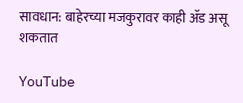सावधान: बाहेरच्या मजकुरावर काही ॲड असू शकतात

YouTube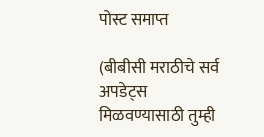पोस्ट समाप्त

(बीबीसी मराठीचे सर्व अपडेट्स मिळवण्यासाठी तुम्ही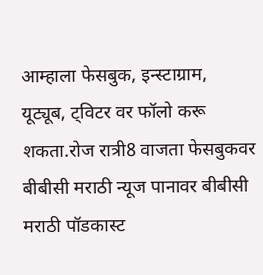आम्हाला फेसबुक, इन्स्टाग्राम, यूट्यूब, ट्विटर वर फॉलो करू शकता.रोज रात्री8 वाजता फेसबुकवर बीबीसी मराठी न्यूज पानावर बीबीसी मराठी पॉडकास्ट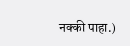नक्की पाहा.)